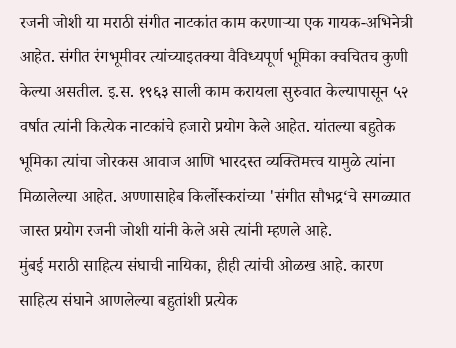रजनी जोशी या मराठी संगीत नाटकांत काम करणाऱ्या एक गायक-अभिनेत्री आहेत. संगीत रंगभूमीवर त्यांच्याइतक्या वैविध्यपूर्ण भूमिका क्वचितच कुणी केल्या असतील. इ.स. १९६३ साली काम करायला सुरुवात केल्यापासून ५२ वर्षात त्यांनी कित्येक नाटकांचे हजारो प्रयोग केले आहेत. यांतल्या बहुतेक भूमिका त्यांचा जोरकस आवाज आणि भारदस्त व्यक्तिमत्त्व यामुळे त्यांना मिळालेल्या आहेत. अण्णासाहेब किर्लोस्करांच्या 'संगीत सौभद्र‘चे सगळ्यात जास्त प्रयोग रजनी जोशी यांनी केले असे त्यांनी म्हणले आहे.
मुंबई मराठी साहित्य संघाची नायिका, हीही त्यांची ओळख आहे. कारण साहित्य संघाने आणलेल्या बहुतांशी प्रत्येक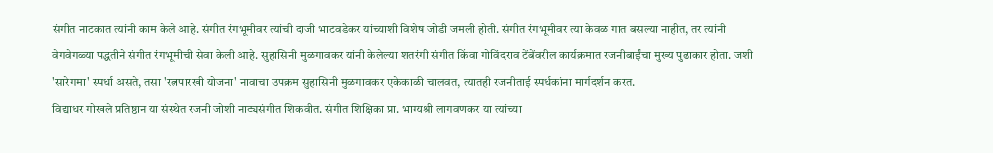संगीत नाटकात त्यांनी काम केले आहे. संगीत रंगभूमीवर त्यांची दाजी भाटवडेकर यांच्याशी विशेष जोडी जमली होती. संगीत रंगभूमीवर त्या केवळ गात बसल्या नाहीत, तर त्यांनी वेगवेगळ्या पद्धतीने संगीत रंगभूमीची सेवा केली आहे. सुहासिनी मुळगावकर यांनी केलेल्या शतरंगी संगीत किंवा गोविंदराव टेंबेंवरील कार्यक्रमात रजनीबाईंचा मुख्य पुढाकार होता. जशी 'सारेगमा' स्पर्धा असते, तसा 'रत्नपारखी योजना' नावाचा उपक्रम सुहासिनी मुळगावकर एकेकाळी चालवत, त्यातही रजनीताई स्पर्धकांना मार्गदर्शन करत.
विद्याधर गोखले प्रतिष्ठान या संस्थेत रजनी जोशी नाट्यसंगीत शिकवीत. संगीत शिक्षिका प्रा. भाग्यश्री लागवणकर या त्यांच्या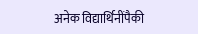अनेक विद्यार्थिनींपैकी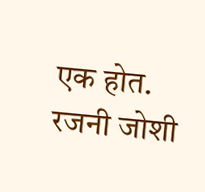एक होत.
रजनी जोशी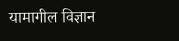यामागील विज्ञान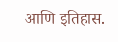आणि इतिहास.